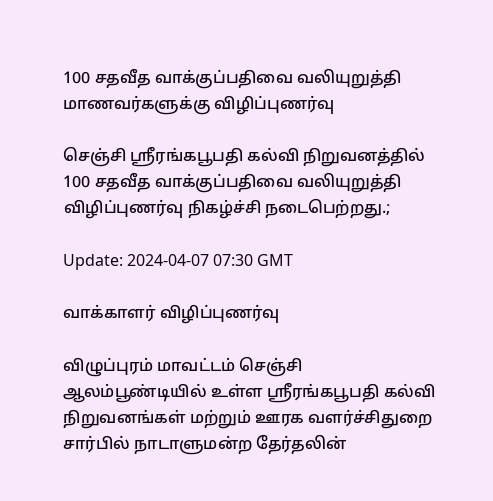100 சதவீத வாக்குப்பதிவை வலியுறுத்தி மாணவர்களுக்கு விழிப்புணர்வு

செஞ்சி ஸ்ரீரங்கபூபதி கல்வி நிறுவனத்தில் 100 சதவீத வாக்குப்பதிவை வலியுறுத்தி விழிப்புணர்வு நிகழ்ச்சி நடைபெற்றது.;

Update: 2024-04-07 07:30 GMT

வாக்காளர் விழிப்புணர்வு

விழுப்புரம் மாவட்டம் செஞ்சி ஆலம்பூண்டியில் உள்ள ஸ்ரீரங்கபூபதி கல்வி நிறுவனங்கள் மற்றும் ஊரக வளர்ச்சிதுறை சார்பில் நாடாளுமன்ற தேர்தலின்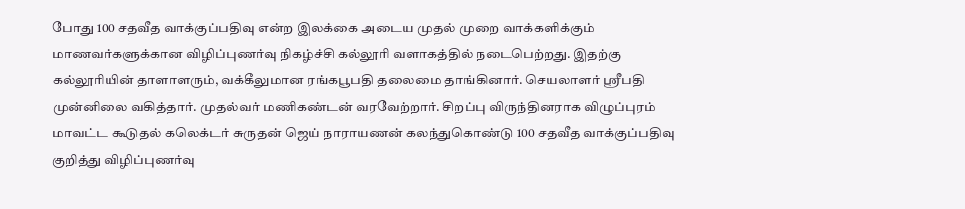போது 100 சதவீத வாக்குப்பதிவு என்ற இலக்கை அடைய முதல் முறை வாக்களிக்கும் மாணவர்களுக்கான விழிப்புணர்வு நிகழ்ச்சி கல்லூரி வளாகத்தில் நடைபெற்றது. இதற்கு கல்லூரியின் தாளாளரும், வக்கீலுமான ரங்கபூபதி தலைமை தாங்கினார். செயலாளர் ஸ்ரீபதி முன்னிலை வகித்தார். முதல்வர் மணிகண்டன் வரவேற்றார். சிறப்பு விருந்தினராக விழுப்புரம் மாவட்ட கூடுதல் கலெக்டர் சுருதன் ஜெய் நாராயணன் கலந்துகொண்டு 100 சதவீத வாக்குப்பதிவு குறித்து விழிப்புணர்வு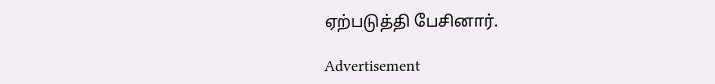ஏற்படுத்தி பேசினார்.

Advertisement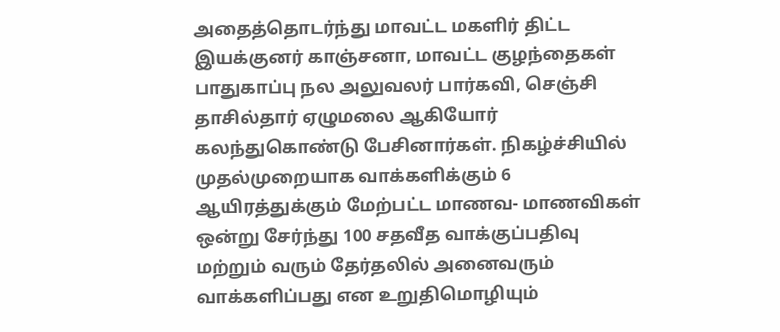அதைத்தொடர்ந்து மாவட்ட மகளிர் திட்ட இயக்குனர் காஞ்சனா, மாவட்ட குழந்தைகள் பாதுகாப்பு நல அலுவலர் பார்கவி, செஞ்சி தாசில்தார் ஏழுமலை ஆகியோர் கலந்துகொண்டு பேசினார்கள். நிகழ்ச்சியில் முதல்முறையாக வாக்களிக்கும் 6 ஆயிரத்துக்கும் மேற்பட்ட மாணவ- மாணவிகள் ஒன்று சேர்ந்து 100 சதவீத வாக்குப்பதிவு மற்றும் வரும் தேர்தலில் அனைவரும் வாக்களிப்பது என உறுதிமொழியும்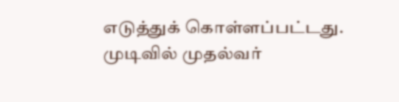எடுத்துக் கொள்ளப்பட்டது. முடிவில் முதல்வர்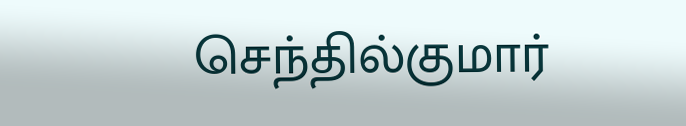செந்தில்குமார்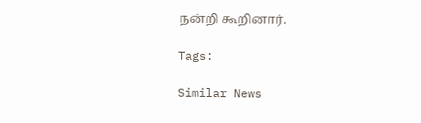நன்றி கூறினார்.

Tags:

Similar News